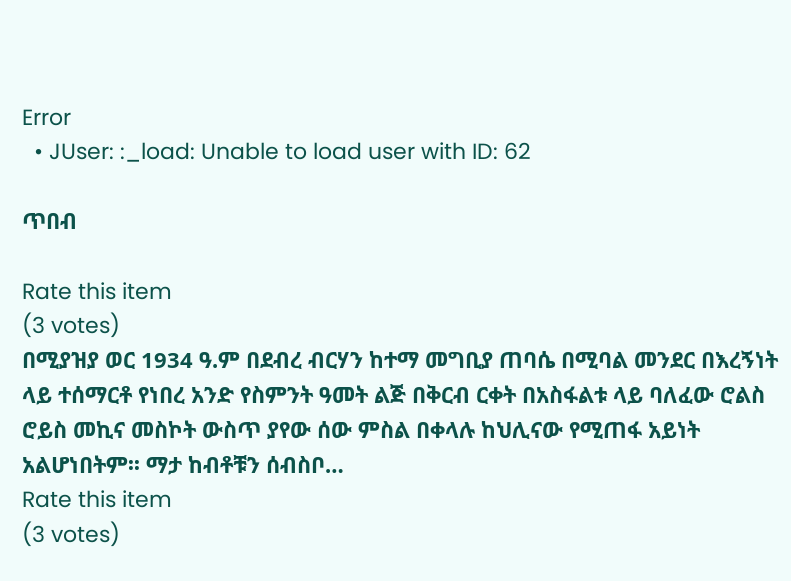Error
  • JUser: :_load: Unable to load user with ID: 62

ጥበብ

Rate this item
(3 votes)
በሚያዝያ ወር 1934 ዓ.ም በደብረ ብርሃን ከተማ መግቢያ ጠባሴ በሚባል መንደር በእረኝነት ላይ ተሰማርቶ የነበረ አንድ የስምንት ዓመት ልጅ በቅርብ ርቀት በአስፋልቱ ላይ ባለፈው ሮልስ ሮይስ መኪና መስኮት ውስጥ ያየው ሰው ምስል በቀላሉ ከህሊናው የሚጠፋ አይነት አልሆነበትም፡፡ ማታ ከብቶቹን ሰብስቦ…
Rate this item
(3 votes)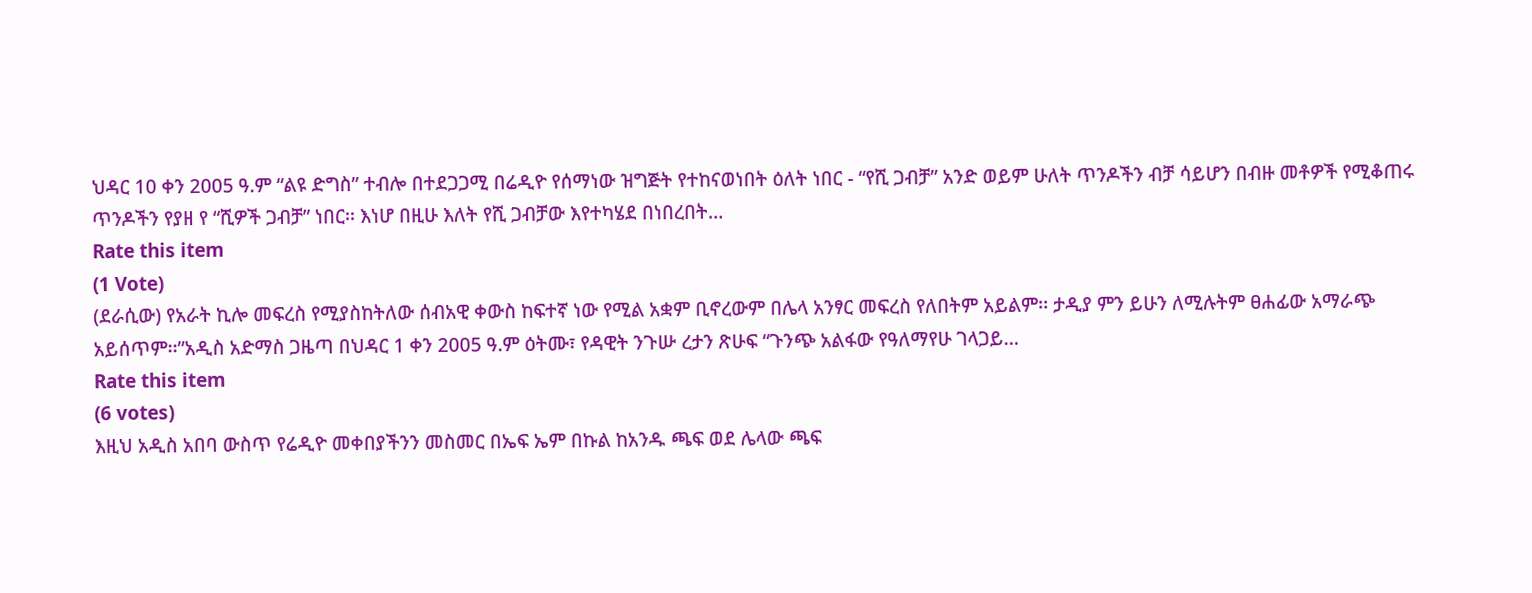ህዳር 10 ቀን 2005 ዓ.ም “ልዩ ድግስ” ተብሎ በተደጋጋሚ በሬዲዮ የሰማነው ዝግጅት የተከናወነበት ዕለት ነበር - “የሺ ጋብቻ” አንድ ወይም ሁለት ጥንዶችን ብቻ ሳይሆን በብዙ መቶዎች የሚቆጠሩ ጥንዶችን የያዘ የ “ሺዎች ጋብቻ” ነበር፡፡ እነሆ በዚሁ እለት የሺ ጋብቻው እየተካሄደ በነበረበት…
Rate this item
(1 Vote)
(ደራሲው) የአራት ኪሎ መፍረስ የሚያስከትለው ሰብአዊ ቀውስ ከፍተኛ ነው የሚል አቋም ቢኖረውም በሌላ አንፃር መፍረስ የለበትም አይልም፡፡ ታዲያ ምን ይሁን ለሚሉትም ፀሐፊው አማራጭ አይሰጥም፡፡”አዲስ አድማስ ጋዜጣ በህዳር 1 ቀን 2005 ዓ.ም ዕትሙ፣ የዳዊት ንጉሡ ረታን ጽሁፍ “ጉንጭ አልፋው የዓለማየሁ ገላጋይ…
Rate this item
(6 votes)
እዚህ አዲስ አበባ ውስጥ የሬዲዮ መቀበያችንን መስመር በኤፍ ኤም በኩል ከአንዱ ጫፍ ወደ ሌላው ጫፍ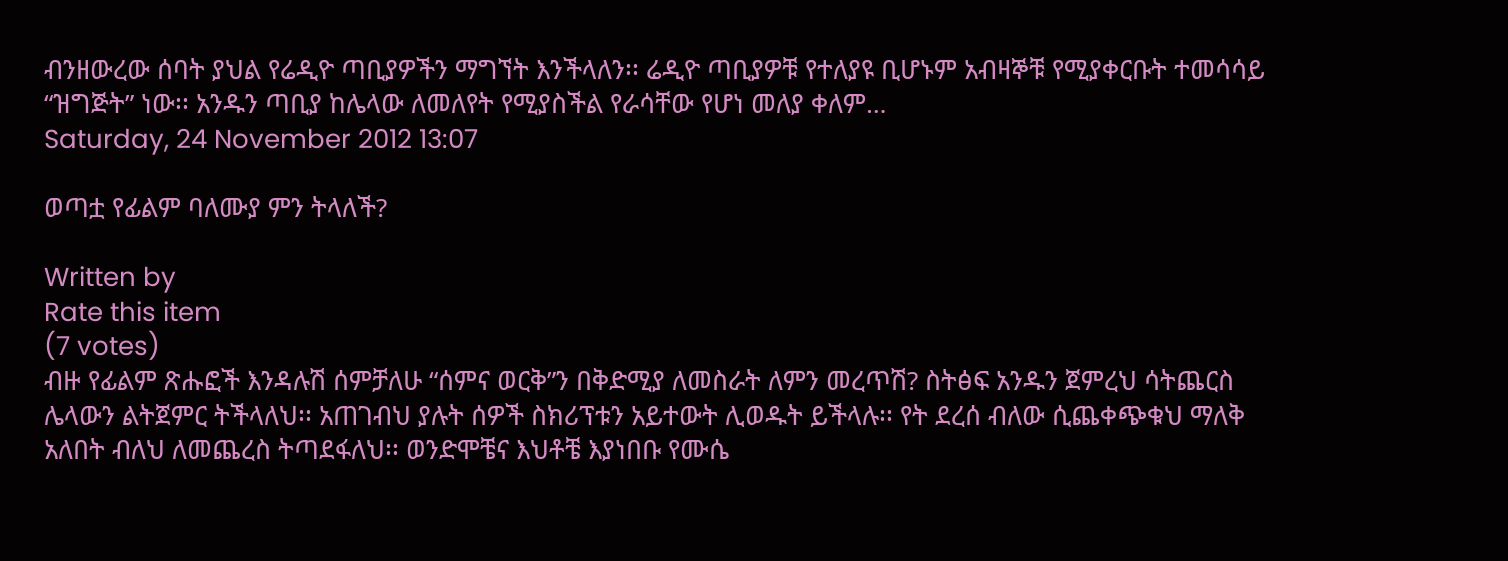ብንዘውረው ሰባት ያህል የሬዲዮ ጣቢያዎችን ማግኘት እንችላለን፡፡ ሬዲዮ ጣቢያዎቹ የተለያዩ ቢሆኑም አብዛኞቹ የሚያቀርቡት ተመሳሳይ “ዝግጅት” ነው፡፡ አንዱን ጣቢያ ከሌላው ለመለየት የሚያስችል የራሳቸው የሆነ መለያ ቀለም…
Saturday, 24 November 2012 13:07

ወጣቷ የፊልም ባለሙያ ምን ትላለች?

Written by
Rate this item
(7 votes)
ብዙ የፊልም ጽሑፎች እንዳሉሽ ሰምቻለሁ “ሰምና ወርቅ”ን በቅድሚያ ለመስራት ለምን መረጥሽ? ስትፅፍ አንዱን ጀምረህ ሳትጨርስ ሌላውን ልትጀምር ትችላለህ፡፡ አጠገብህ ያሉት ሰዎች ስክሪፕቱን አይተውት ሊወዱት ይችላሉ፡፡ የት ደረሰ ብለው ሲጨቀጭቁህ ማለቅ አለበት ብለህ ለመጨረስ ትጣደፋለህ፡፡ ወንድሞቼና እህቶቼ እያነበቡ የሙሴ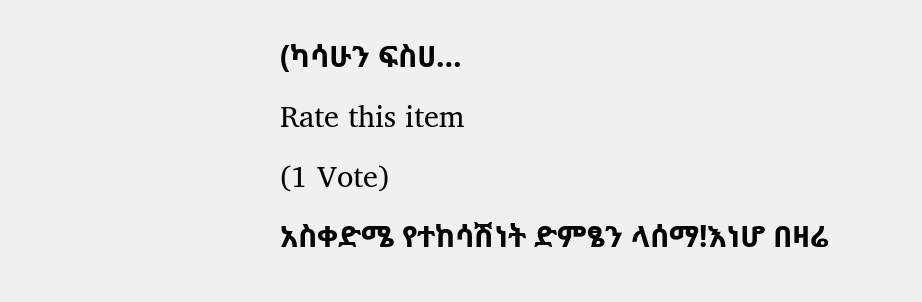(ካሳሁን ፍስሀ…
Rate this item
(1 Vote)
አስቀድሜ የተከሳሽነት ድምፄን ላሰማ!እነሆ በዛሬ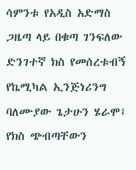ሳምንቱ የአዲስ አድማስ ጋዜጣ ላይ በቁጣ ገንፍለው ድንገተኛ ክስ የመሰረቱብኝ የኬሚካል ኢንጅነሪንግ ባለሙያው ጌታሁን ሄራሞ፤ የክስ ጭብጣቸውን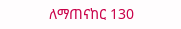ለማጠናከር 130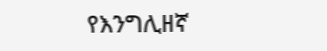የእንግሊዘኛ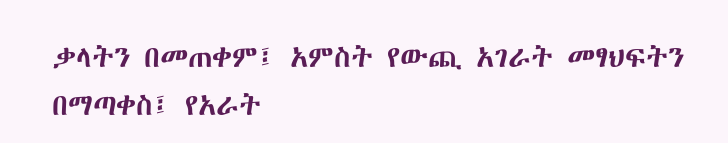ቃላትን በመጠቀም፤ አምስት የውጪ አገራት መፃህፍትን በማጣቀስ፤ የአራት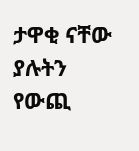ታዋቂ ናቸው ያሉትን የውጪ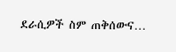ደራሲዎች ስም ጠቅሰውና…